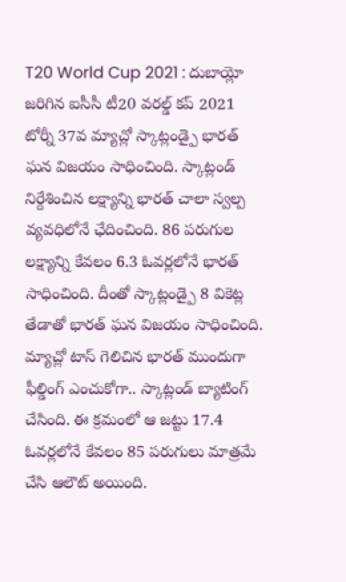T20 World Cup 2021 : దుబాయ్లో జరిగిన ఐసీసీ టీ20 వరల్డ్ కప్ 2021 టోర్నీ 37వ మ్యాచ్లో స్కాట్లండ్పై భారత్ ఘన విజయం సాధించింది. స్కాట్లండ్ నిర్దేశించిన లక్ష్యాన్ని భారత్ చాలా స్వల్ప వ్యవధిలోనే ఛేదించింది. 86 పరుగుల లక్ష్యాన్ని కేవలం 6.3 ఓవర్లలోనే భారత్ సాధించింది. దీంతో స్కాట్లండ్పై 8 వికెట్ల తేడాతో భారత్ ఘన విజయం సాధించింది.
మ్యాచ్లో టాస్ గెలిచిన భారత్ ముందుగా ఫీల్డింగ్ ఎంచుకోగా.. స్కాట్లండ్ బ్యాటింగ్ చేసింది. ఈ క్రమంలో ఆ జట్టు 17.4 ఓవర్లలోనే కేవలం 85 పరుగులు మాత్రమే చేసి ఆలౌట్ అయింది.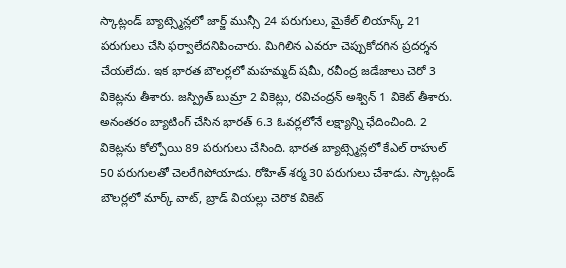స్కాట్లండ్ బ్యాట్స్మెన్లలో జార్జ్ మున్సీ 24 పరుగులు, మైకేల్ లియాస్క్ 21 పరుగులు చేసి ఫర్వాలేదనిపించారు. మిగిలిన ఎవరూ చెప్పుకోదగిన ప్రదర్శన చేయలేదు. ఇక భారత బౌలర్లలో మహమ్మద్ షమీ, రవీంద్ర జడేజాలు చెరో 3 వికెట్లను తీశారు. జస్ప్రిత్ బుమ్రా 2 వికెట్లు, రవిచంద్రన్ అశ్విన్ 1 వికెట్ తీశారు.
అనంతరం బ్యాటింగ్ చేసిన భారత్ 6.3 ఓవర్లలోనే లక్ష్యాన్ని ఛేదించింది. 2 వికెట్లను కోల్పోయి 89 పరుగులు చేసింది. భారత బ్యాట్స్మెన్లలో కేఎల్ రాహుల్ 50 పరుగులతో చెలరేగిపోయాడు. రోహిత్ శర్మ 30 పరుగులు చేశాడు. స్కాట్లండ్ బౌలర్లలో మార్క్ వాట్, బ్రాడ్ వియల్లు చెరొక వికెట్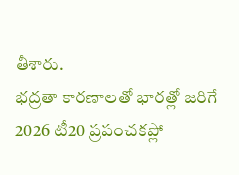తీశారు.
భద్రతా కారణాలతో భారత్లో జరిగే 2026 టీ20 ప్రపంచకప్లో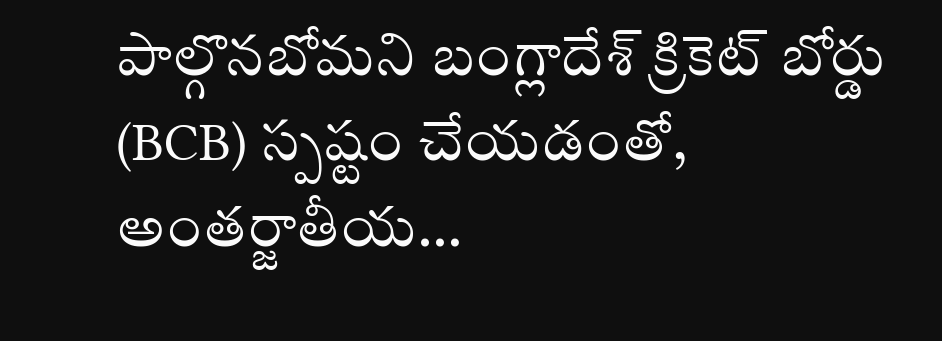పాల్గొనబోమని బంగ్లాదేశ్ క్రికెట్ బోర్డు (BCB) స్పష్టం చేయడంతో, అంతర్జాతీయ…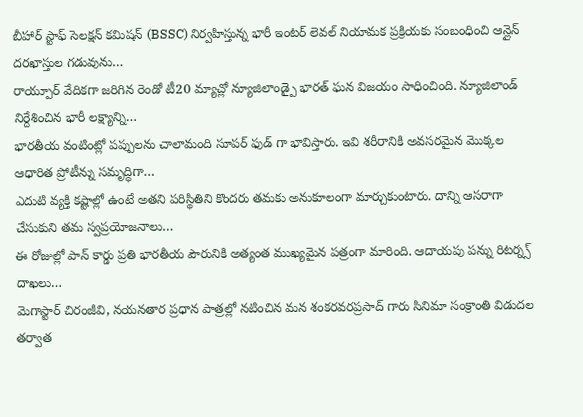బీహార్ స్టాఫ్ సెలక్షన్ కమిషన్ (BSSC) నిర్వహిస్తున్న భారీ ఇంటర్ లెవల్ నియామక ప్రక్రియకు సంబంధించి ఆన్లైన్ దరఖాస్తుల గడువును…
రాయ్పూర్ వేదికగా జరిగిన రెండో టీ20 మ్యాచ్లో న్యూజిలాండ్పై భారత్ ఘన విజయం సాధించింది. న్యూజిలాండ్ నిర్దేశించిన భారీ లక్ష్యాన్ని…
భారతీయ వంటింట్లో పప్పులను చాలామంది సూపర్ ఫుడ్ గా భావిస్తారు. ఇవి శరీరానికి అవసరమైన మొక్కల ఆధారిత ప్రోటీన్ను సమృద్ధిగా…
ఎదుటి వ్యక్తి కష్టాల్లో ఉంటే అతని పరిస్థితిని కొందరు తమకు అనుకూలంగా మార్చుకుంటారు. దాన్ని ఆసరాగా చేసుకుని తమ స్వప్రయోజనాలు…
ఈ రోజుల్లో పాన్ కార్డు ప్రతి భారతీయ పౌరునికి అత్యంత ముఖ్యమైన పత్రంగా మారింది. ఆదాయపు పన్ను రిటర్న్స్ దాఖలు…
మెగాస్టార్ చిరంజీవి, నయనతార ప్రధాన పాత్రల్లో నటించిన మన శంకరవరప్రసాద్ గారు సినిమా సంక్రాంతి విడుదల తర్వాత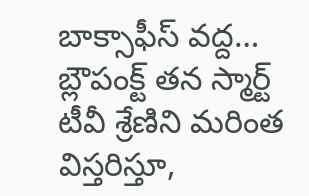బాక్సాఫీస్ వద్ద…
బ్లౌపంక్ట్ తన స్మార్ట్ టీవీ శ్రేణిని మరింత విస్తరిస్తూ,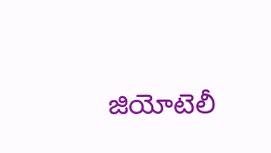జియోటెలీ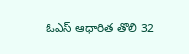ఓఎస్ ఆధారిత తొలి 32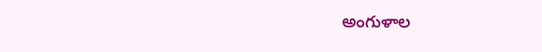అంగుళాల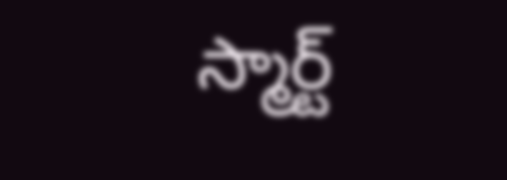స్మార్ట్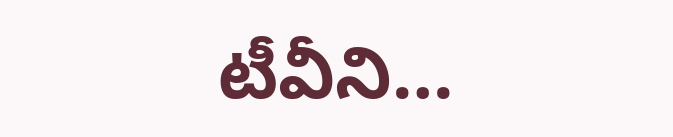టీవీని…